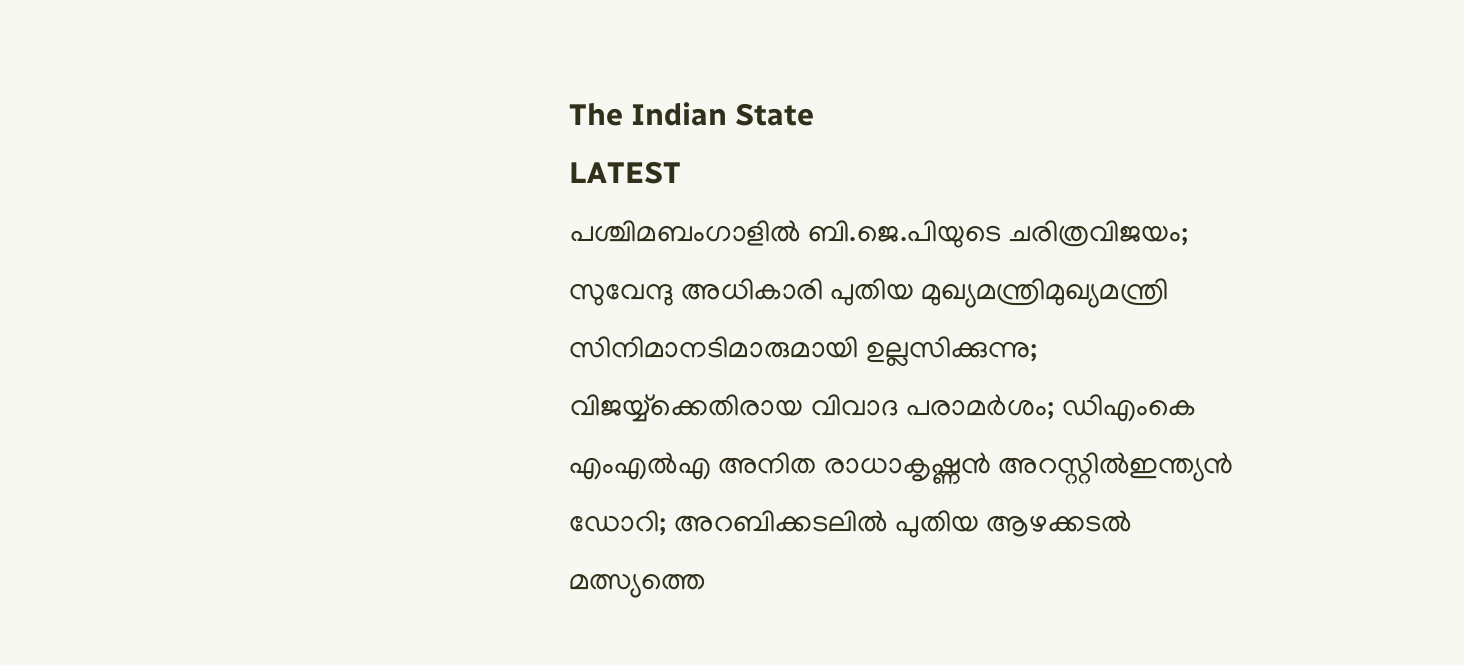The Indian State
LATEST
പശ്ചിമബംഗാളിൽ ബി.ജെ.പിയുടെ ചരിത്രവിജയം; സുവേന്ദു അധികാരി പുതിയ മുഖ്യമന്ത്രിമുഖ്യമന്ത്രി സിനിമാനടിമാരുമായി ഉല്ലസിക്കുന്നു; വിജയ്യ്‌ക്കെതിരായ വിവാദ പരാമർശം; ഡിഎംകെ എംഎൽഎ അനിത രാധാകൃഷ്ണൻ അറസ്റ്റിൽഇന്ത്യന്‍ ഡോറി; അറബിക്കടലില്‍ പുതിയ ആഴക്കടല്‍ മത്സ്യത്തെ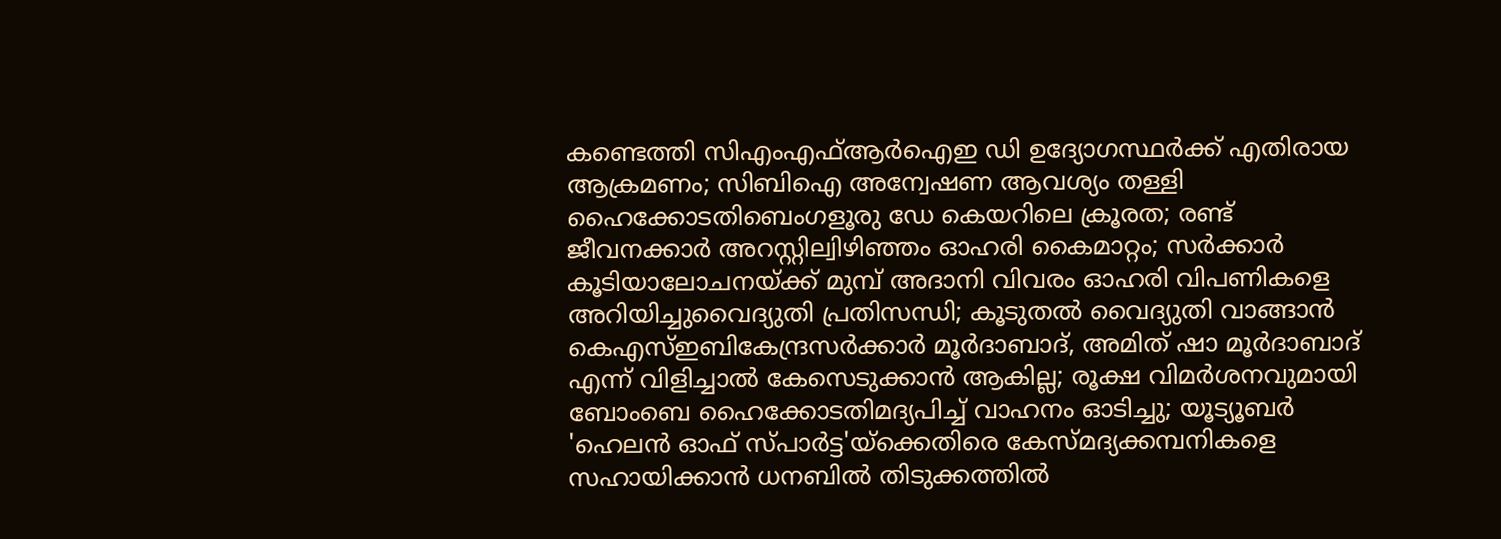കണ്ടെത്തി സിഎംഎഫ്ആര്‍ഐഇ ഡി ഉദ്യോഗസ്ഥര്‍ക്ക് എതിരായ ആക്രമണം; സിബിഐ അന്വേഷണ ആവശ്യം തള്ളി ഹൈക്കോടതിബെംഗളൂരു ഡേ കെയറിലെ ക്രൂരത; രണ്ട് ജീവനക്കാര്‍ അറസ്റ്റില്വിഴിഞ്ഞം ഓഹരി കൈമാറ്റം; സർക്കാർ കൂടിയാലോചനയ്ക്ക് മുമ്പ് അദാനി വിവരം ഓഹരി വിപണികളെ അറിയിച്ചുവൈദ്യുതി പ്രതിസന്ധി; കൂടുതൽ വൈദ്യുതി വാങ്ങാൻ കെഎസ്ഇബികേന്ദ്രസർക്കാർ മൂർദാബാദ്, അമിത് ഷാ മൂർദാബാദ് എന്ന് വിളിച്ചാൽ കേസെടുക്കാൻ ആകില്ല; രൂക്ഷ വിമർശനവുമായി ബോംബെ ഹൈക്കോടതിമദ്യപിച്ച് വാഹനം ഓടിച്ചു; യൂട്യൂബര്‍ 'ഹെലന്‍ ഓഫ് സ്പാര്‍ട്ട'യ്‌ക്കെതിരെ കേസ്മദ്യക്കമ്പനികളെ സഹായിക്കാൻ ധനബിൽ തിടുക്കത്തിൽ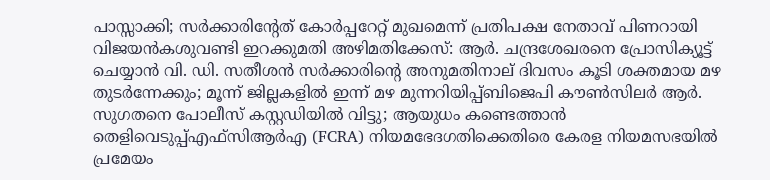പാസ്സാക്കി; സർക്കാരിന്റേത് കോർപ്പറേറ്റ് മുഖമെന്ന് പ്രതിപക്ഷ നേതാവ് പിണറായി വിജയൻകശുവണ്ടി ഇറക്കുമതി അഴിമതിക്കേസ്: ആർ. ചന്ദ്രശേഖരനെ പ്രോസിക്യൂട്ട് ചെയ്യാൻ വി. ഡി. സതീശൻ സർക്കാരിന്റെ അനുമതിനാല് ദിവസം കൂടി ശക്തമായ മഴ തുടര്‍ന്നേക്കും; മൂന്ന് ജില്ലകളില്‍ ഇന്ന് മഴ മുന്നറിയിപ്പ്ബിജെപി കൗൺസിലർ ആർ. സുഗതനെ പോലീസ് കസ്റ്റഡിയിൽ വിട്ടു; ആയുധം കണ്ടെത്താൻ തെളിവെടുപ്പ്എഫ്സിആർഎ (FCRA) നിയമഭേദഗതിക്കെതിരെ കേരള നിയമസഭയിൽ പ്രമേയം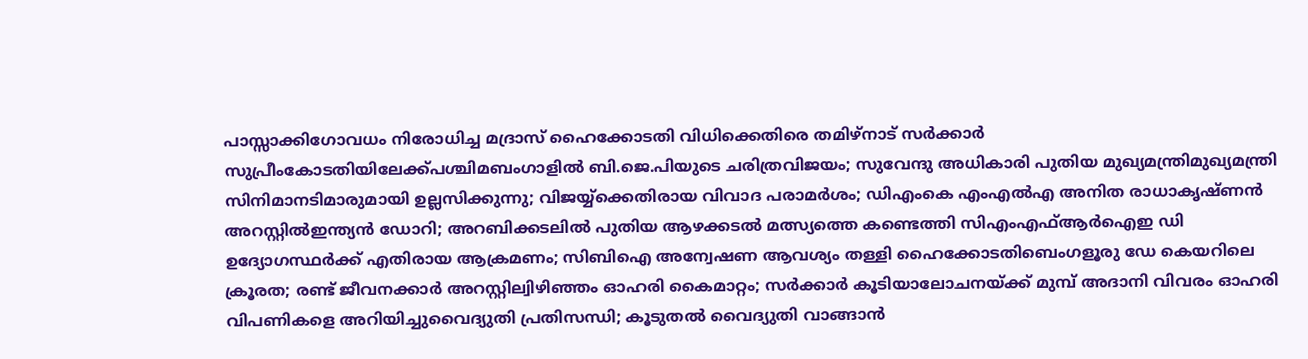പാസ്സാക്കിഗോവധം നിരോധിച്ച മദ്രാസ് ഹൈക്കോടതി വിധിക്കെതിരെ തമിഴ്‌നാട് സര്‍ക്കാര്‍ സുപ്രീംകോടതിയിലേക്ക്പശ്ചിമബംഗാളിൽ ബി.ജെ.പിയുടെ ചരിത്രവിജയം; സുവേന്ദു അധികാരി പുതിയ മുഖ്യമന്ത്രിമുഖ്യമന്ത്രി സിനിമാനടിമാരുമായി ഉല്ലസിക്കുന്നു; വിജയ്യ്‌ക്കെതിരായ വിവാദ പരാമർശം; ഡിഎംകെ എംഎൽഎ അനിത രാധാകൃഷ്ണൻ അറസ്റ്റിൽഇന്ത്യന്‍ ഡോറി; അറബിക്കടലില്‍ പുതിയ ആഴക്കടല്‍ മത്സ്യത്തെ കണ്ടെത്തി സിഎംഎഫ്ആര്‍ഐഇ ഡി ഉദ്യോഗസ്ഥര്‍ക്ക് എതിരായ ആക്രമണം; സിബിഐ അന്വേഷണ ആവശ്യം തള്ളി ഹൈക്കോടതിബെംഗളൂരു ഡേ കെയറിലെ ക്രൂരത; രണ്ട് ജീവനക്കാര്‍ അറസ്റ്റില്വിഴിഞ്ഞം ഓഹരി കൈമാറ്റം; സർക്കാർ കൂടിയാലോചനയ്ക്ക് മുമ്പ് അദാനി വിവരം ഓഹരി വിപണികളെ അറിയിച്ചുവൈദ്യുതി പ്രതിസന്ധി; കൂടുതൽ വൈദ്യുതി വാങ്ങാൻ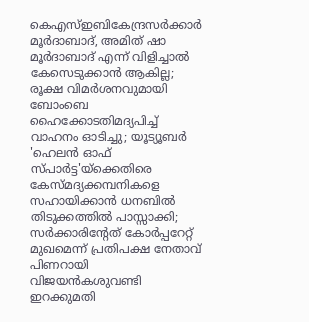കെഎസ്ഇബികേന്ദ്രസർക്കാർ മൂർദാബാദ്, അമിത് ഷാ മൂർദാബാദ് എന്ന് വിളിച്ചാൽ കേസെടുക്കാൻ ആകില്ല; രൂക്ഷ വിമർശനവുമായി ബോംബെ ഹൈക്കോടതിമദ്യപിച്ച് വാഹനം ഓടിച്ചു; യൂട്യൂബര്‍ 'ഹെലന്‍ ഓഫ് സ്പാര്‍ട്ട'യ്‌ക്കെതിരെ കേസ്മദ്യക്കമ്പനികളെ സഹായിക്കാൻ ധനബിൽ തിടുക്കത്തിൽ പാസ്സാക്കി; സർക്കാരിന്റേത് കോർപ്പറേറ്റ് മുഖമെന്ന് പ്രതിപക്ഷ നേതാവ് പിണറായി വിജയൻകശുവണ്ടി ഇറക്കുമതി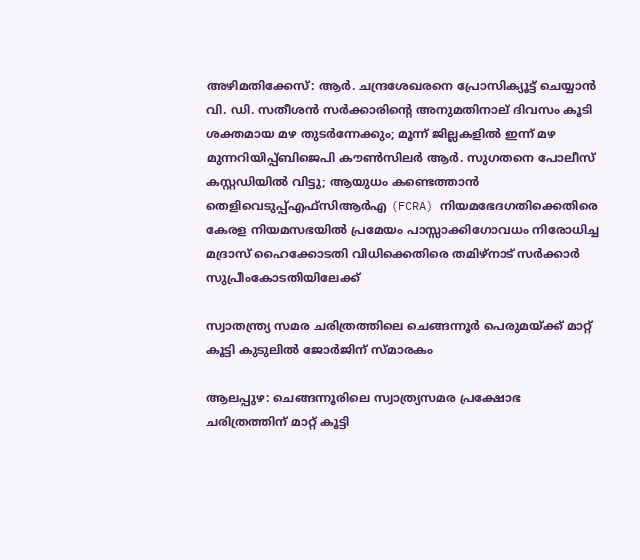അഴിമതിക്കേസ്: ആർ. ചന്ദ്രശേഖരനെ പ്രോസിക്യൂട്ട് ചെയ്യാൻ വി. ഡി. സതീശൻ സർക്കാരിന്റെ അനുമതിനാല് ദിവസം കൂടി ശക്തമായ മഴ തുടര്‍ന്നേക്കും; മൂന്ന് ജില്ലകളില്‍ ഇന്ന് മഴ മുന്നറിയിപ്പ്ബിജെപി കൗൺസിലർ ആർ. സുഗതനെ പോലീസ് കസ്റ്റഡിയിൽ വിട്ടു; ആയുധം കണ്ടെത്താൻ തെളിവെടുപ്പ്എഫ്സിആർഎ (FCRA) നിയമഭേദഗതിക്കെതിരെ കേരള നിയമസഭയിൽ പ്രമേയം പാസ്സാക്കിഗോവധം നിരോധിച്ച മദ്രാസ് ഹൈക്കോടതി വിധിക്കെതിരെ തമിഴ്‌നാട് സര്‍ക്കാര്‍ സുപ്രീംകോടതിയിലേക്ക്

സ്വാതന്ത്ര്യ സമര ചരിത്രത്തിലെ ചെങ്ങന്നൂർ പെരുമയ്ക്ക് മാറ്റ് കൂട്ടി കുടുലിൽ ജോർജിന് സ്മാരകം

ആലപ്പുഴ: ചെങ്ങന്നൂരിലെ സ്വാത്ര്യസമര പ്രക്ഷോഭ ചരിത്രത്തിന് മാറ്റ് കൂട്ടി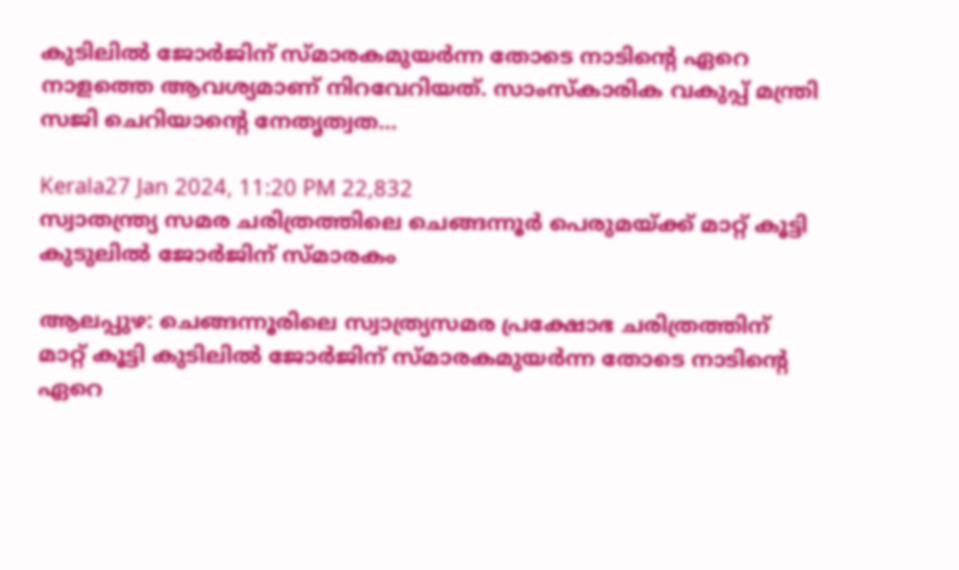കുടിലിൽ ജോർജിന് സ്മാരകമുയർന്ന തോടെ നാടിന്റെ ഏറെ നാളത്തെ ആവശ്യമാണ് നിറവേറിയത്. സാംസ്കാരിക വകുപ്പ് മന്ത്രി സജി ചെറിയാന്റെ നേതൃത്വത…

Kerala27 Jan 2024, 11:20 PM 22,832
സ്വാതന്ത്ര്യ സമര ചരിത്രത്തിലെ ചെങ്ങന്നൂർ പെരുമയ്ക്ക് മാറ്റ് കൂട്ടി കുടുലിൽ ജോർജിന് സ്മാരകം

ആലപ്പുഴ: ചെങ്ങന്നൂരിലെ സ്വാത്ര്യസമര പ്രക്ഷോഭ ചരിത്രത്തിന് മാറ്റ് കൂട്ടി കുടിലിൽ ജോർജിന് സ്മാരകമുയർന്ന തോടെ നാടിന്റെ ഏറെ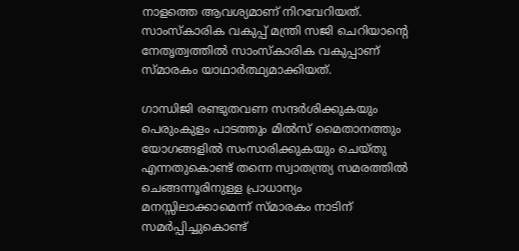നാളത്തെ ആവശ്യമാണ് നിറവേറിയത്. സാംസ്കാരിക വകുപ്പ് മന്ത്രി സജി ചെറിയാന്റെ നേതൃത്വത്തിൽ സാംസ്കാരിക വകുപ്പാണ് സ്മാരകം യാഥാർത്ഥ്യമാക്കിയത്.

ഗാന്ധിജി രണ്ടുതവണ സന്ദർശിക്കുകയും പെരുംകുളം പാടത്തും മിൽസ് മൈതാനത്തും യോഗങ്ങളിൽ സംസാരിക്കുകയും ചെയ്‌തു എന്നതുകൊണ്ട് തന്നെ സ്വാതന്ത്ര്യ സമരത്തിൽ ചെങ്ങന്നൂരിനുള്ള പ്രാധാന്യം മനസ്സിലാക്കാമെന്ന് സ്മാരകം നാടിന് സമർപ്പിച്ചുകൊണ്ട്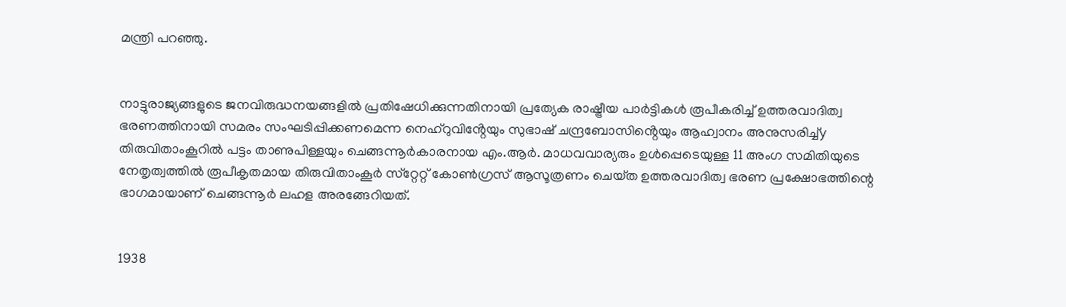മന്ത്രി പറഞ്ഞു.


നാട്ടുരാജ്യങ്ങളുടെ ജനവിരുദ്ധനയങ്ങളിൽ പ്രതിഷേധിക്കുന്നതിനായി പ്രത്യേക രാഷ്ട്രീയ പാർട്ടികൾ രൂപീകരിച്ച് ഉത്തരവാദിത്വ ഭരണത്തിനായി സമരം സംഘടിപ്പിക്കണമെന്ന നെഹ്‌റുവിൻ്റേയും സുഭാഷ് ചന്ദ്രബോസിൻ്റെയും ആഹ്വാനം അനുസരിച്ച്y തിരുവിതാംകൂറിൽ പട്ടം താണുപിള്ളയും ചെങ്ങന്നൂർകാരനായ എം.ആർ. മാധവവാര്യരും ഉൾപ്പെടെയുള്ള 11 അംഗ സമിതിയുടെ നേതൃത്വത്തിൽ രൂപീകൃതമായ തിരുവിതാംകൂർ സ്‌റ്റേറ്റ് കോൺഗ്രസ് ആസൂത്രണം ചെയ്‌ത ഉത്തരവാദിത്വ ഭരണ പ്രക്ഷോഭത്തിന്റെ ഭാഗമായാണ് ചെങ്ങന്നൂർ ലഹള അരങ്ങേറിയത്.


1938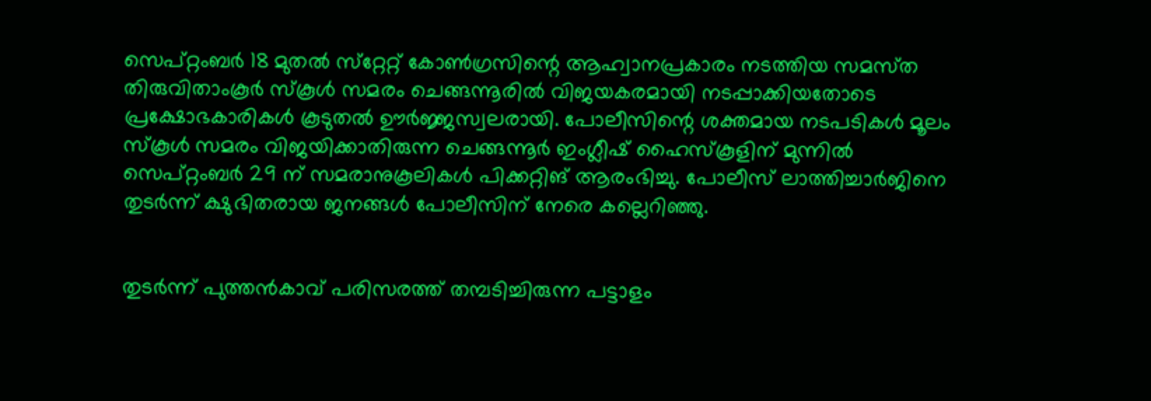സെപ്റ്റംബർ 18 മുതൽ സ്‌റ്റേറ്റ് കോൺഗ്രസിന്റെ ആഹ്വാനപ്രകാരം നടത്തിയ സമസ്‌ത തിരുവിതാംകൂർ സ്‌കൂൾ സമരം ചെങ്ങന്നൂരിൽ വിജയകരമായി നടപ്പാക്കിയതോടെ പ്രക്ഷോഭകാരികൾ കൂടുതൽ ഊർജ്ജസ്വലരായി. പോലീസിന്റെ ശക്തമായ നടപടികൾ മൂലം സ്‌കൂൾ സമരം വിജയിക്കാതിരുന്ന ചെങ്ങന്നൂർ ഇംഗ്ലീഷ് ഹൈസ്‌കൂളിന് മുന്നിൽ സെപ്റ്റംബർ 29 ന് സമരാനുകൂലികൾ പിക്കറ്റിങ് ആരംഭിച്ചു. പോലീസ് ലാത്തിച്ചാർജിനെ തുടർന്ന് ക്ഷുഭിതരായ ജനങ്ങൾ പോലീസിന് നേരെ കല്ലെറിഞ്ഞു.


തുടർന്ന് പുത്തൻകാവ് പരിസരത്ത് തമ്പടിച്ചിരുന്ന പട്ടാളം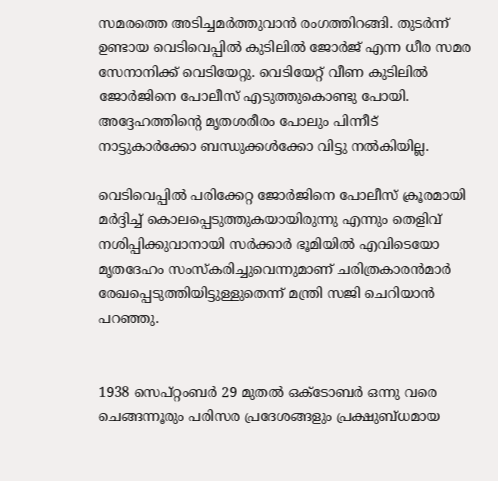സമരത്തെ അടിച്ചമർത്തുവാൻ രംഗത്തിറങ്ങി. തുടർന്ന് ഉണ്ടായ വെടിവെപ്പിൽ കുടിലിൽ ജോർജ് എന്ന ധീര സമര സേനാനിക്ക് വെടിയേറ്റു. വെടിയേറ്റ് വീണ കുടിലിൽ ജോർജിനെ പോലീസ് എടുത്തുകൊണ്ടു പോയി. അദ്ദേഹത്തിൻ്റെ മൃതശരീരം പോലും പിന്നീട് നാട്ടുകാർക്കോ ബന്ധുക്കൾക്കോ വിട്ടു നൽകിയില്ല.

വെടിവെപ്പിൽ പരിക്കേറ്റ ജോർജിനെ പോലീസ് ക്രൂരമായി മർദ്ദിച്ച് കൊലപ്പെടുത്തുകയായിരുന്നു എന്നും തെളിവ് നശിപ്പിക്കുവാനായി സർക്കാർ ഭൂമിയിൽ എവിടെയോ മൃതദേഹം സംസ്‌കരിച്ചുവെന്നുമാണ് ചരിത്രകാരൻമാർ രേഖപ്പെടുത്തിയിട്ടുള്ളുതെന്ന് മന്ത്രി സജി ചെറിയാൻ പറഞ്ഞു.


1938 സെപ്റ്റംബർ 29 മുതൽ ഒക്ടോബർ ഒന്നു വരെ ചെങ്ങന്നൂരും പരിസര പ്രദേശങ്ങളും പ്രക്ഷുബ്ധമായ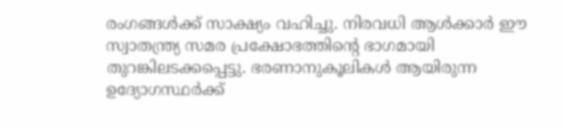രംഗങ്ങൾക്ക് സാക്ഷ്യം വഹിച്ചു. നിരവധി ആൾക്കാർ ഈ സ്വാതന്ത്ര്യ സമര പ്രക്ഷോഭത്തിൻ്റെ ഭാഗമായി തുറങ്കിലടക്കപ്പെട്ടു. ഭരണാനുകൂലികൾ ആയിരുന്ന ഉദ്യോഗസ്ഥർക്ക്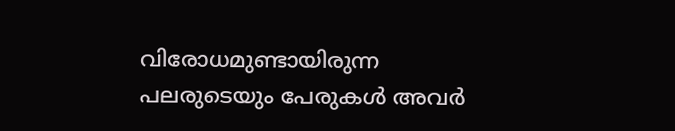വിരോധമുണ്ടായിരുന്ന പലരുടെയും പേരുകൾ അവർ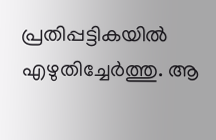പ്രതിപ്പട്ടികയിൽ എഴുതിച്ചേർത്തു. ആ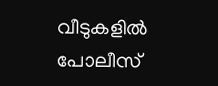വീടുകളിൽ പോലീസ്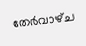തേർവാഴ്‌ച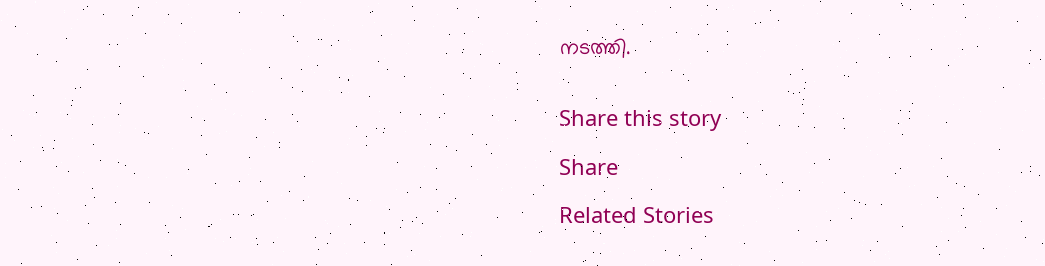നടത്തി.


Share this story

Share

Related Stories